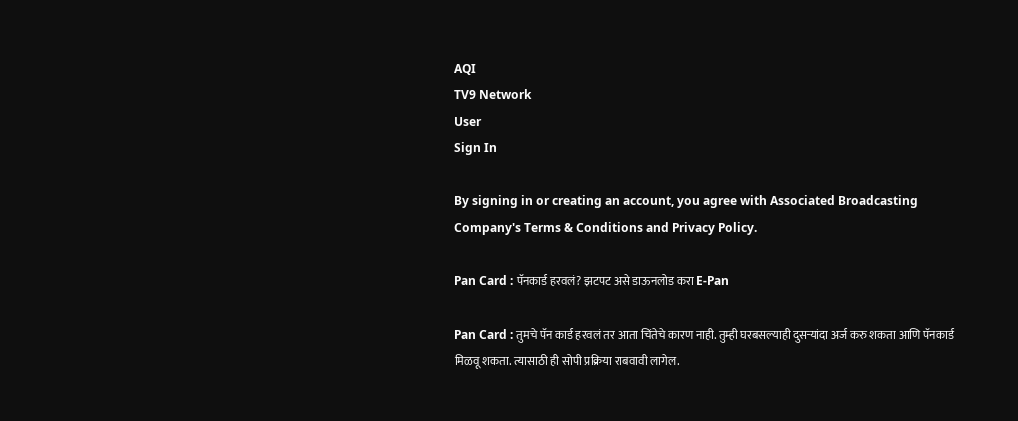AQI
TV9 Network
User
Sign In

By signing in or creating an account, you agree with Associated Broadcasting Company's Terms & Conditions and Privacy Policy.

Pan Card : पॅनकार्ड हरवलं? झटपट असे डाऊनलोड करा E-Pan

Pan Card : तुमचे पॅन कार्ड हरवलं तर आता चिंतेचे कारण नाही. तुम्ही घरबसल्याही दुसऱ्यांदा अर्ज करु शकता आणि पॅनकार्ड मिळवू शकता. त्यासाठी ही सोपी प्रक्रिया राबवावी लागेल.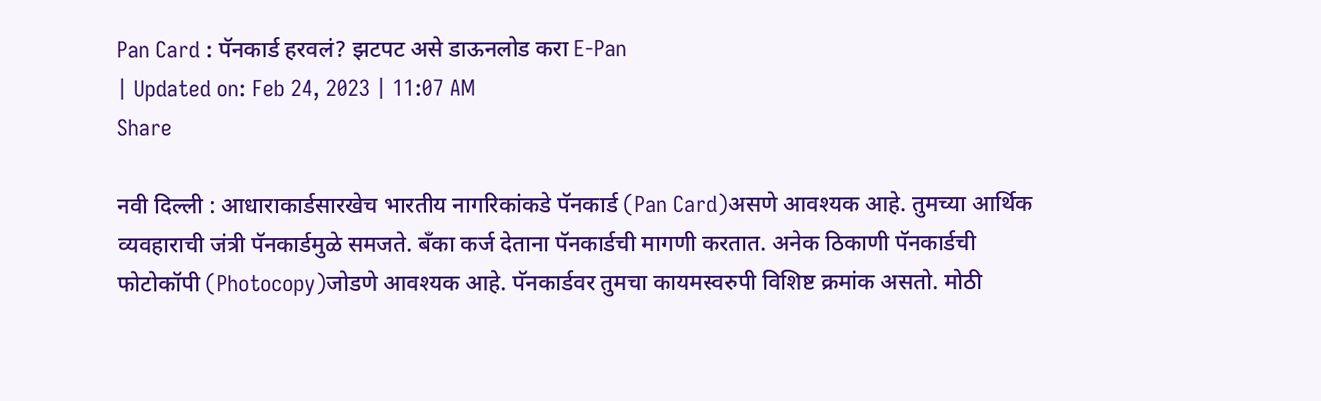Pan Card : पॅनकार्ड हरवलं? झटपट असे डाऊनलोड करा E-Pan
| Updated on: Feb 24, 2023 | 11:07 AM
Share

नवी दिल्ली : आधाराकार्डसारखेच भारतीय नागरिकांकडे पॅनकार्ड (Pan Card)असणे आवश्यक आहे. तुमच्या आर्थिक व्यवहाराची जंत्री पॅनकार्डमुळे समजते. बँका कर्ज देताना पॅनकार्डची मागणी करतात. अनेक ठिकाणी पॅनकार्डची फोटोकॉपी (Photocopy)जोडणे आवश्यक आहे. पॅनकार्डवर तुमचा कायमस्वरुपी विशिष्ट क्रमांक असतो. मोठी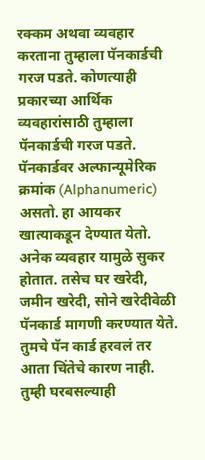रक्कम अथवा व्यवहार करताना तुम्हाला पॅनकार्डची गरज पडते. कोणत्याही प्रकारच्या आर्थिक व्यवहारांसाठी तुम्हाला पॅनकार्डची गरज पडते. पॅनकार्डवर अल्फान्यूमेरिक क्रमांक (Alphanumeric) असतो. हा आयकर खात्याकडून देण्यात येतो. अनेक व्यवहार यामुळे सुकर होतात. तसेच घर खरेदी, जमीन खरेदी, सोने खरेदीवेळी पॅनकार्ड मागणी करण्यात येते. तुमचे पॅन कार्ड हरवलं तर आता चिंतेचे कारण नाही. तुम्ही घरबसल्याही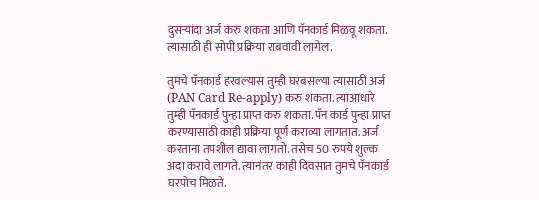दुसऱ्यांदा अर्ज करु शकता आणि पॅनकार्ड मिळवू शकता. त्यासाठी ही सोपी प्रक्रिया राबवावी लागेल.

तुमचे पॅनकार्ड हरवल्यास तुम्ही घरबसल्या त्यासाठी अर्ज (PAN Card Re-apply) करु शकता. त्याआधारे तुम्ही पॅनकार्ड पुन्हा प्राप्त करु शकता. पॅन कार्ड पुन्हा प्राप्त करण्यासाठी काही प्रक्रिया पूर्ण कराव्या लागतात. अर्ज करताना तपशील द्यावा लागतो. तसेच 50 रुपये शुल्क अदा करावे लागते. त्यानंतर काही दिवसात तुमचे पॅनकार्ड घरपोच मिळते.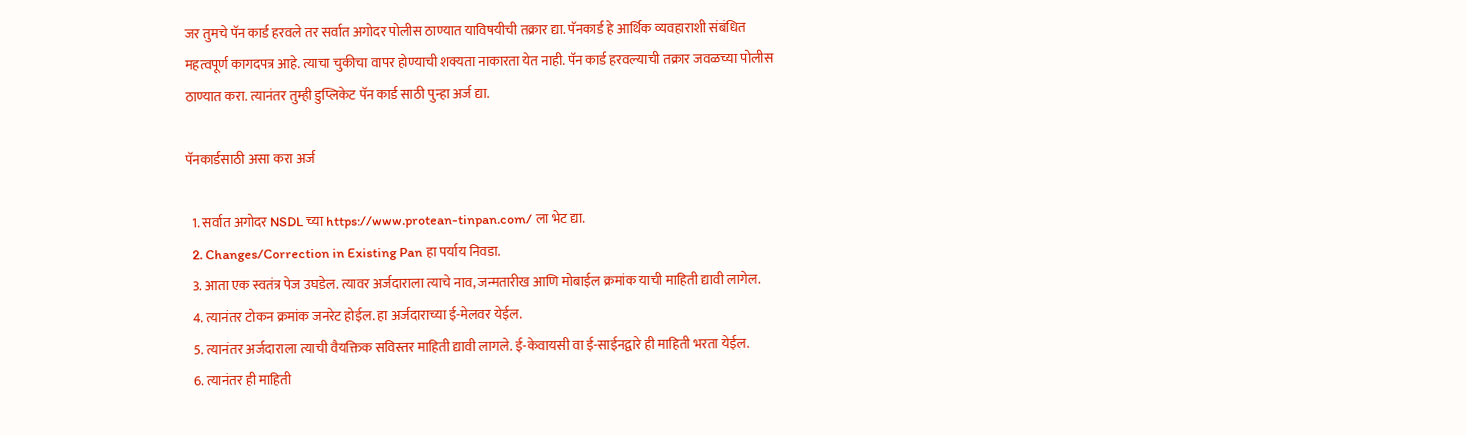जर तुमचे पॅन कार्ड हरवले तर सर्वात अगोदर पोलीस ठाण्यात याविषयीची तक्रार द्या. पॅनकार्ड हे आर्थिक व्यवहाराशी संबंधित महत्वपूर्ण कागदपत्र आहे. त्याचा चुकीचा वापर होण्याची शक्यता नाकारता येत नाही. पॅन कार्ड हरवल्याची तक्रार जवळच्या पोलीस ठाण्यात करा. त्यानंतर तुम्ही डुप्लिकेट पॅन कार्ड साठी पुन्हा अर्ज द्या.

पॅनकार्डसाठी असा करा अर्ज

  1. सर्वात अगोदर NSDL च्या https://www.protean-tinpan.com/ ला भेट द्या.
  2. Changes/Correction in Existing Pan हा पर्याय निवडा.
  3. आता एक स्वतंत्र पेज उघडेल. त्यावर अर्जदाराला त्याचे नाव, जन्मतारीख आणि मोबाईल क्रमांक याची माहिती द्यावी लागेल.
  4. त्यानंतर टोकन क्रमांक जनरेट होईल. हा अर्जदाराच्या ई-मेलवर येईल.
  5. त्यानंतर अर्जदाराला त्याची वैयक्तिक सविस्तर माहिती द्यावी लागले. ई-केवायसी वा ई-साईनद्वारे ही माहिती भरता येईल.
  6. त्यानंतर ही माहिती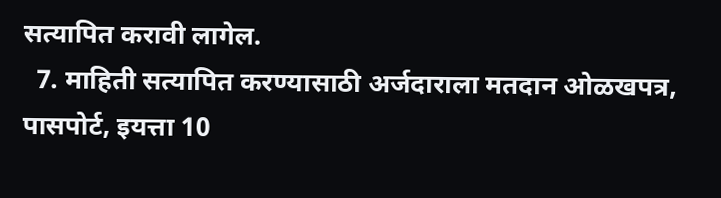सत्यापित करावी लागेल.
  7. माहिती सत्यापित करण्यासाठी अर्जदाराला मतदान ओळखपत्र, पासपोर्ट, इयत्ता 10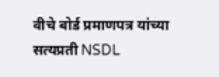वीचे बोर्ड प्रमाणपत्र यांच्या सत्यप्रती NSDL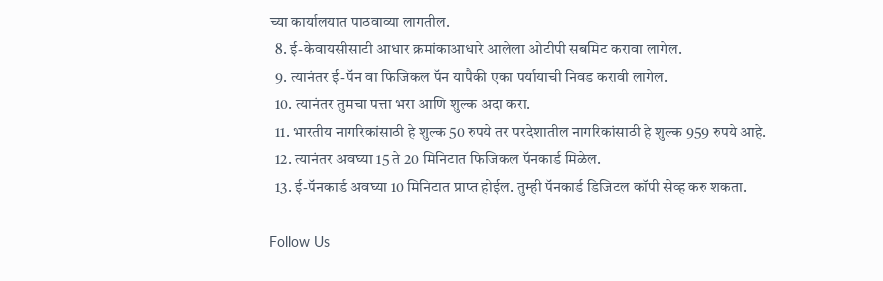च्या कार्यालयात पाठवाव्या लागतील.
  8. ई-केवायसीसाटी आधार क्रमांकाआधारे आलेला ओटीपी सबमिट करावा लागेल.
  9. त्यानंतर ई-पॅन वा फिजिकल पॅन यापैकी एका पर्यायाची निवड करावी लागेल.
  10. त्यानंतर तुमचा पत्ता भरा आणि शुल्क अदा करा.
  11. भारतीय नागरिकांसाठी हे शुल्क 50 रुपये तर परदेशातील नागरिकांसाठी हे शुल्क 959 रुपये आहे.
  12. त्यानंतर अवघ्या 15 ते 20 मिनिटात फिजिकल पॅनकार्ड मिळेल.
  13. ई-पॅनकार्ड अवघ्या 10 मिनिटात प्राप्त होईल. तुम्ही पॅनकार्ड डिजिटल कॉपी सेव्ह करु शकता.

Follow Us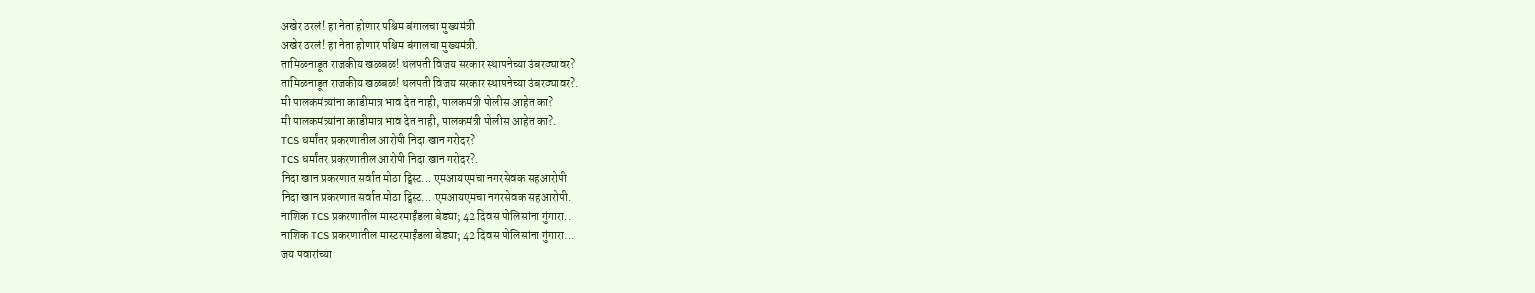अखेर ठरलं! हा नेता होणार पश्चिम बंगालचा मुख्यमंत्री
अखेर ठरलं! हा नेता होणार पश्चिम बंगालचा मुख्यमंत्री.
तामिळनाडूत राजकीय खळबळ! थलपती विजय सरकार स्थापनेच्या उंबरठ्यावर?
तामिळनाडूत राजकीय खळबळ! थलपती विजय सरकार स्थापनेच्या उंबरठ्यावर?.
मी पालकमंत्र्यांना काडीमात्र भाव देत नाही, पालकमंत्री पोलीस आहेत का?
मी पालकमंत्र्यांना काडीमात्र भाव देत नाही, पालकमंत्री पोलीस आहेत का?.
TCS धर्मांतर प्रकरणातील आरोपी निदा खान गरोदर?
TCS धर्मांतर प्रकरणातील आरोपी निदा खान गरोदर?.
निदा खान प्रकरणात सर्वात मोठा ट्विस्ट... एमआयएमचा नगरसेवक सहआरोपी
निदा खान प्रकरणात सर्वात मोठा ट्विस्ट... एमआयएमचा नगरसेवक सहआरोपी.
नाशिक TCS प्रकरणातील मास्टरमाईंडला बेड्या; 42 दिवस पोलिसांना गुंगारा..
नाशिक TCS प्रकरणातील मास्टरमाईंडला बेड्या; 42 दिवस पोलिसांना गुंगारा...
जय पवारांच्या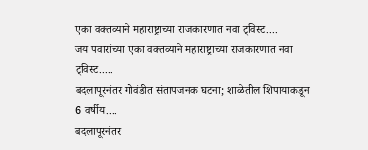एका वक्तव्याने महाराष्ट्राच्या राजकारणात नवा ट्विस्ट....
जय पवारांच्या एका वक्तव्याने महाराष्ट्राच्या राजकारणात नवा ट्विस्ट.....
बदलापूरनंतर गोवंडीत संतापजनक घटना; शाळेतील शिपायाकडून 6 वर्षीय....
बदलापूरनंतर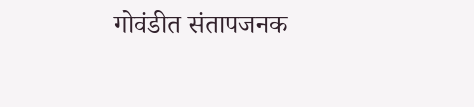गोवंडीत संतापजनक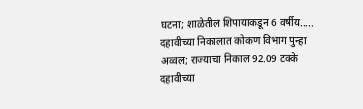घटना; शाळेतील शिपायाकडून 6 वर्षीय.....
दहावीच्या निकालात कोकण विभाग पुन्हा अव्वल; राज्याचा निकाल 92.09 टक्के
दहावीच्या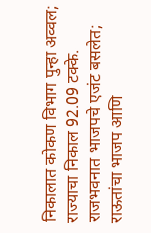निकालात कोकण विभाग पुन्हा अव्वल; राज्याचा निकाल 92.09 टक्के.
राजभवनात भाजपचे एजंट बसलेत; राऊतांचा भाजप आणि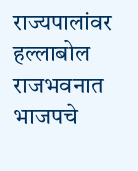राज्यपालांवर हल्लाबोल
राजभवनात भाजपचे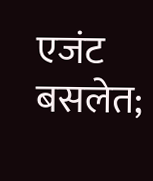एजंट बसलेत;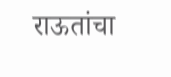राऊतांचा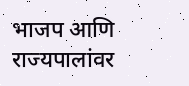भाजप आणि राज्यपालांवर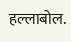हल्लाबोल.